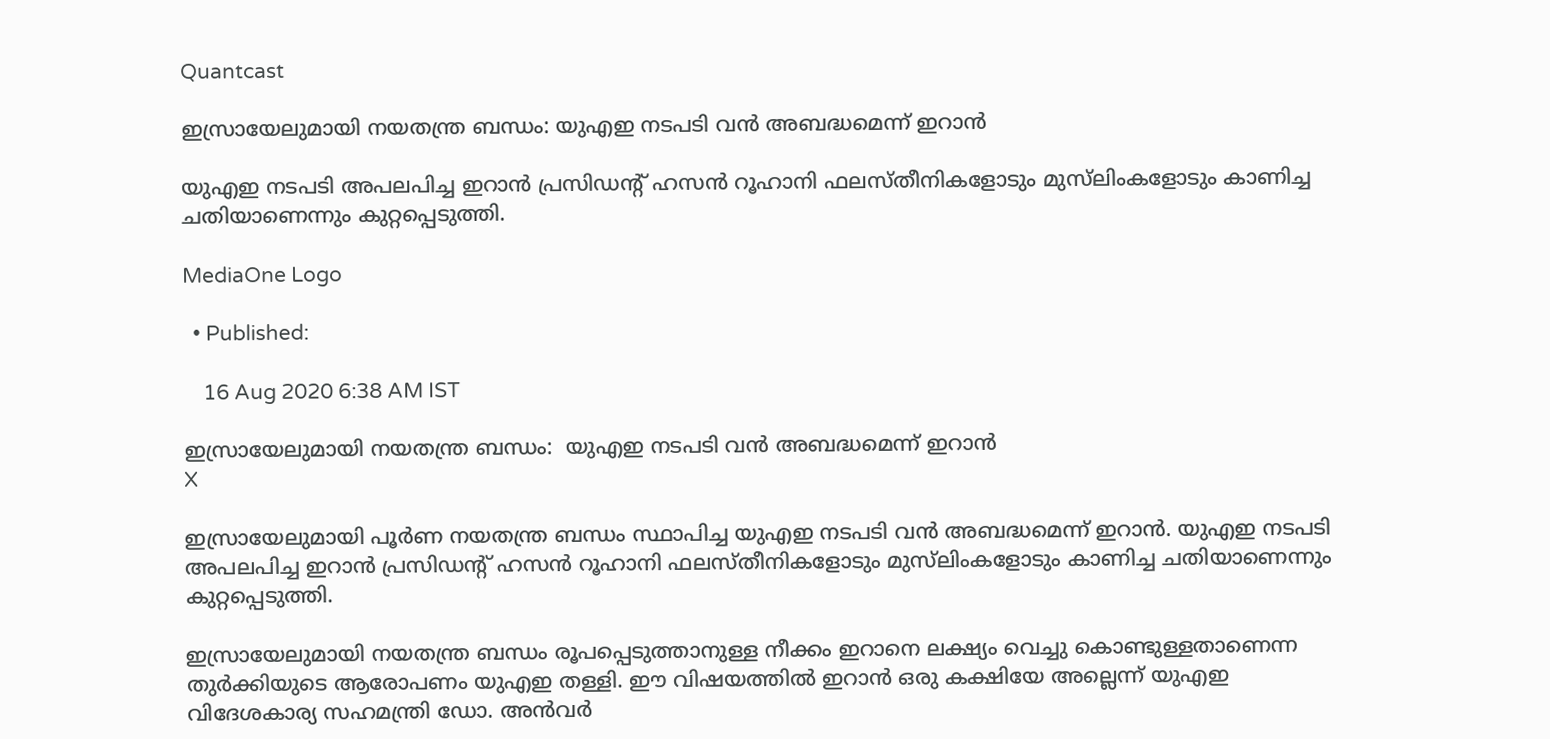Quantcast

ഇസ്രായേലുമായി നയതന്ത്ര ബന്ധം: യുഎഇ നടപടി വന്‍ അബദ്ധമെന്ന് ഇറാന്‍

യുഎഇ നടപടി അപലപിച്ച ഇറാന്‍ പ്രസിഡന്‍റ് ഹസന്‍ റൂഹാനി ഫലസ്തീനികളോടും മുസ്‍ലിംകളോടും കാണിച്ച ചതിയാണെന്നും കുറ്റപ്പെടുത്തി.

MediaOne Logo

  • Published:

    16 Aug 2020 6:38 AM IST

ഇസ്രായേലുമായി നയതന്ത്ര ബന്ധം:  യുഎഇ നടപടി വന്‍ അബദ്ധമെന്ന് ഇറാന്‍
X

ഇസ്രായേലുമായി പൂര്‍ണ നയതന്ത്ര ബന്ധം സ്ഥാപിച്ച യുഎഇ നടപടി വന്‍ അബദ്ധമെന്ന് ഇറാന്‍. യുഎഇ നടപടി അപലപിച്ച ഇറാന്‍ പ്രസിഡന്‍റ് ഹസന്‍ റൂഹാനി ഫലസ്തീനികളോടും മുസ്‍ലിംകളോടും കാണിച്ച ചതിയാണെന്നും കുറ്റപ്പെടുത്തി.

ഇസ്രായേലുമായി നയതന്ത്ര ബന്ധം രൂപപ്പെടുത്താനുള്ള നീക്കം ഇറാനെ ലക്ഷ്യം വെച്ചു കൊണ്ടുള്ളതാണെന്ന തുർക്കിയുടെ ആരോപണം യുഎഇ തള്ളി. ഈ വിഷയത്തിൽ ഇറാൻ ഒരു കക്ഷിയേ അല്ലെന്ന് യുഎഇ വിദേശകാര്യ സഹമന്ത്രി ഡോ. അൻവർ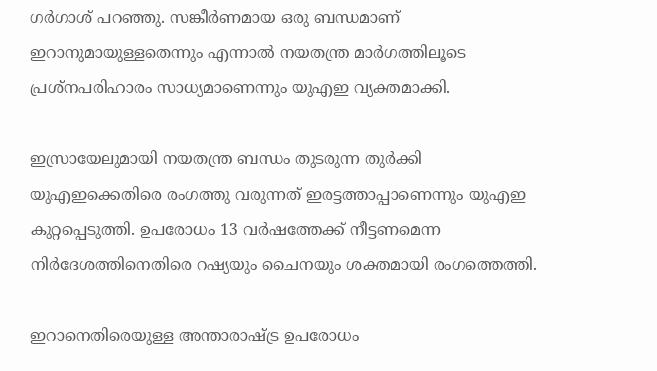ഗർഗാശ് പറഞ്ഞു. സങ്കീർണമായ ഒരു ബന്ധമാണ് ഇറാനുമായുള്ളതെന്നും എന്നാൽ നയതന്ത്ര മാർഗത്തിലൂടെ പ്രശ്നപരിഹാരം സാധ്യമാണെന്നും യുഎഇ വ്യക്തമാക്കി.

ഇസ്രായേലുമായി നയതന്ത്ര ബന്ധം തുടരുന്ന തുർക്കി യുഎഇക്കെതിരെ രംഗത്തു വരുന്നത് ഇരട്ടത്താപ്പാണെന്നും യുഎഇ കുറ്റപ്പെടുത്തി. ഉപരോധം 13 വര്‍ഷത്തേക്ക് നീട്ടണമെന്ന നിര്‍ദേശത്തിനെതിരെ റഷ്യയും ചൈനയും ശക്തമായി രംഗത്തെത്തി.

ഇറാനെതിരെയുള്ള അന്താരാഷ്ട്ര ഉപരോധം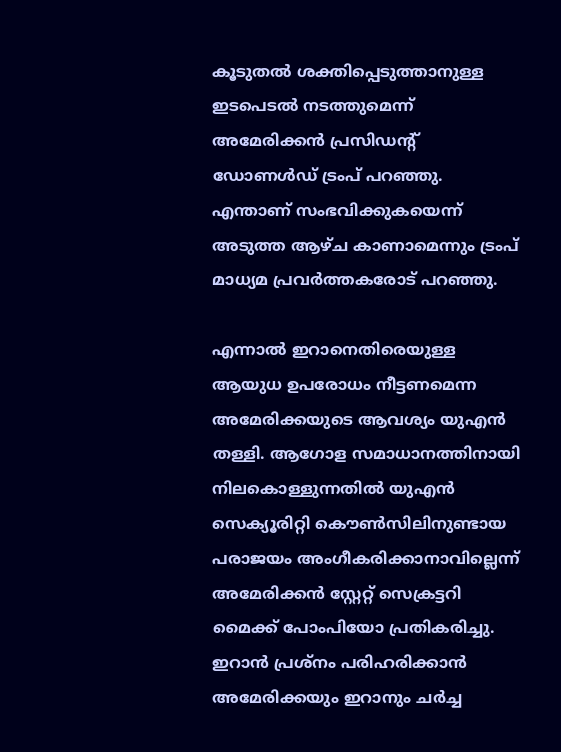കൂടുതല്‍ ശക്തിപ്പെടുത്താനുള്ള ഇടപെടല്‍ നടത്തുമെന്ന് അമേരിക്കന്‍ പ്രസിഡന്‍റ് ഡോണള്‍ഡ് ട്രംപ് പറഞ്ഞു. എന്താണ് സംഭവിക്കുകയെന്ന് അടുത്ത ആഴ്ച കാണാമെന്നും ട്രംപ് മാധ്യമ പ്രവര്‍ത്തകരോട് പറഞ്ഞു.

എന്നാല്‍ ഇറാനെതിരെയുള്ള ആയുധ ഉപരോധം നീട്ടണമെന്ന അമേരിക്കയുടെ ആവശ്യം യുഎന്‍ തള്ളി. ആഗോള സമാധാനത്തിനായി നിലകൊള്ളുന്നതില്‍ യുഎന്‍ സെക്യൂരിറ്റി കൌണ്‍സിലിനുണ്ടായ പരാജയം അംഗീകരിക്കാനാവില്ലെന്ന് അമേരിക്കന്‍ സ്റ്റേറ്റ് സെക്രട്ടറി മൈക്ക് പോംപിയോ പ്രതികരിച്ചു. ഇറാന്‍ പ്രശ്നം പരിഹരിക്കാന്‍ അമേരിക്കയും ഇറാനും ചര്‍ച്ച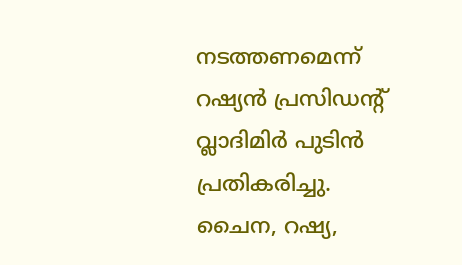നടത്തണമെന്ന് റഷ്യന്‍ പ്രസിഡന്‍റ് വ്ലാദിമിര്‍ പുടിന്‍ പ്രതികരിച്ചു. ചൈന, റഷ്യ,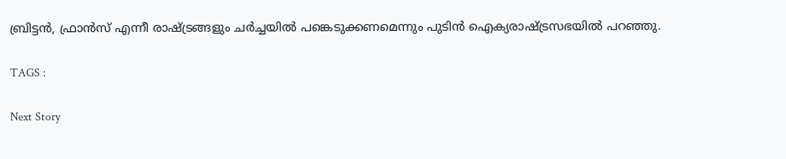ബ്രിട്ടന്‍, ഫ്രാന്‍സ് എന്നീ രാഷ്ട്രങ്ങളും ചര്‍ച്ചയില്‍ പങ്കെടുക്കണമെന്നും പുടിന്‍ ഐക്യരാഷ്ട്രസഭയില്‍ പറഞ്ഞു.

TAGS :

Next Story